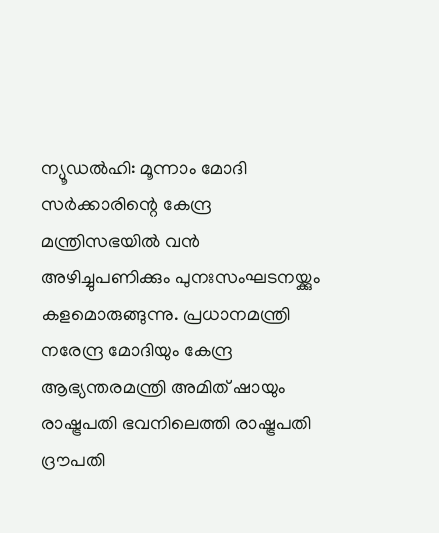ന്യൂഡൽഹി: മൂന്നാം മോദി സർക്കാരിന്റെ കേന്ദ്ര മന്ത്രിസഭയിൽ വൻ അഴിച്ചുപണിക്കും പുനഃസംഘടനയ്ക്കും കളമൊരുങ്ങുന്നു. പ്രധാനമന്ത്രി നരേന്ദ്ര മോദിയും കേന്ദ്ര ആഭ്യന്തരമന്ത്രി അമിത് ഷായും രാഷ്ട്രപതി ഭവനിലെത്തി രാഷ്ട്രപതി ദ്രൗപതി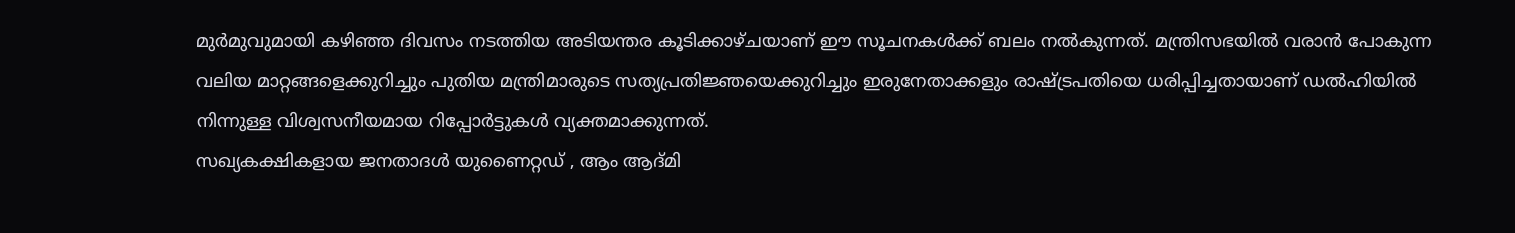മുർമുവുമായി കഴിഞ്ഞ ദിവസം നടത്തിയ അടിയന്തര കൂടിക്കാഴ്ചയാണ് ഈ സൂചനകൾക്ക് ബലം നൽകുന്നത്. മന്ത്രിസഭയിൽ വരാൻ പോകുന്ന വലിയ മാറ്റങ്ങളെക്കുറിച്ചും പുതിയ മന്ത്രിമാരുടെ സത്യപ്രതിജ്ഞയെക്കുറിച്ചും ഇരുനേതാക്കളും രാഷ്ട്രപതിയെ ധരിപ്പിച്ചതായാണ് ഡൽഹിയിൽ നിന്നുള്ള വിശ്വസനീയമായ റിപ്പോർട്ടുകൾ വ്യക്തമാക്കുന്നത്.
സഖ്യകക്ഷികളായ ജനതാദൾ യുണൈറ്റഡ് , ആം ആദ്മി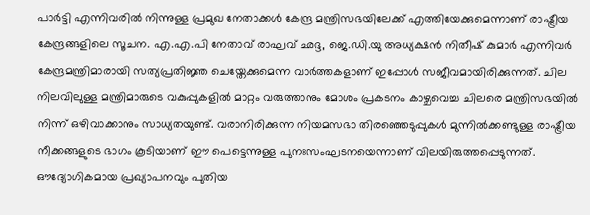പാർട്ടി എന്നിവരിൽ നിന്നുള്ള പ്രമുഖ നേതാക്കൾ കേന്ദ്ര മന്ത്രിസഭയിലേക്ക് എത്തിയേക്കുമെന്നാണ് രാഷ്ട്രീയ കേന്ദ്രങ്ങളിലെ സൂചന. എ.എ.പി നേതാവ് രാഘവ് ഛദ്ദ, ജെ.ഡി.യു അധ്യക്ഷൻ നിതീഷ് കുമാർ എന്നിവർ കേന്ദ്രമന്ത്രിമാരായി സത്യപ്രതിജ്ഞ ചെയ്തേക്കുമെന്ന വാർത്തകളാണ് ഇപ്പോൾ സജീവമായിരിക്കുന്നത്. ചില നിലവിലുള്ള മന്ത്രിമാരുടെ വകുപ്പുകളിൽ മാറ്റം വരുത്താനും മോശം പ്രകടനം കാഴ്ചവെച്ച ചിലരെ മന്ത്രിസഭയിൽ നിന്ന് ഒഴിവാക്കാനും സാധ്യതയുണ്ട്. വരാനിരിക്കുന്ന നിയമസഭാ തിരഞ്ഞെടുപ്പുകൾ മുന്നിൽക്കണ്ടുള്ള രാഷ്ട്രീയ നീക്കങ്ങളുടെ ഭാഗം കൂടിയാണ് ഈ പെട്ടെന്നുള്ള പുനഃസംഘടനയെന്നാണ് വിലയിരുത്തപ്പെടുന്നത്. ഔദ്യോഗികമായ പ്രഖ്യാപനവും പുതിയ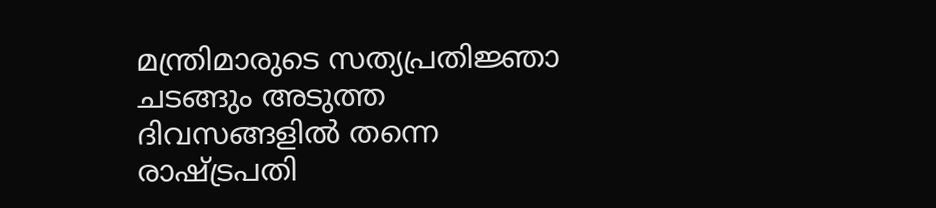മന്ത്രിമാരുടെ സത്യപ്രതിജ്ഞാ ചടങ്ങും അടുത്ത ദിവസങ്ങളിൽ തന്നെ രാഷ്ട്രപതി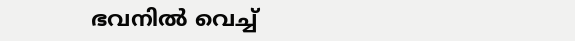ഭവനിൽ വെച്ച്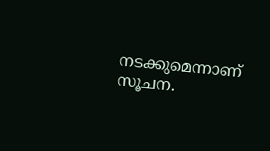നടക്കുമെന്നാണ് സൂചന.